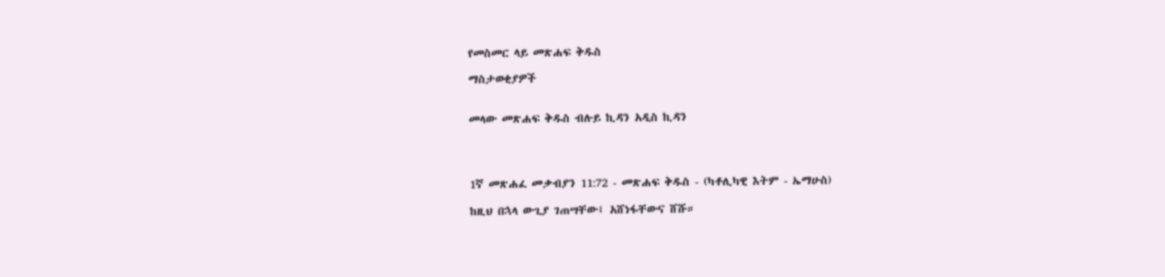የመስመር ላይ መጽሐፍ ቅዱስ

ማስታወቂያዎች


መላው መጽሐፍ ቅዱስ ብሉይ ኪዳን አዲስ ኪዳን




1ኛ መጽሐፈ መቃብያን 11:72 - መጽሐፍ ቅዱስ - (ካቶሊካዊ እትም - ኤማሁስ)

ከዚህ በኋላ ውጊያ ገጠሣቸው፤ አሸነፋቸውና ሸሹ።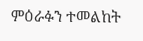ምዕራፉን ተመልከት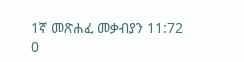1ኛ መጽሐፈ መቃብያን 11:72
0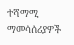ተሻማሚ ማመሳሰሪያዎች